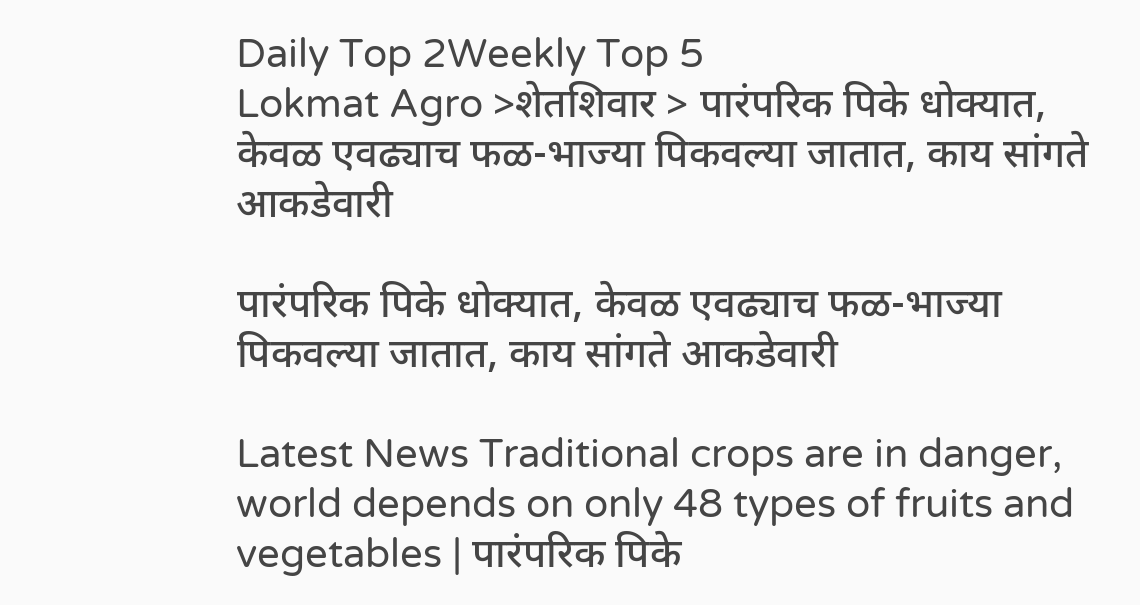Daily Top 2Weekly Top 5
Lokmat Agro >शेतशिवार > पारंपरिक पिके धोक्यात, केवळ एवढ्याच फळ-भाज्या पिकवल्या जातात, काय सांगते आकडेवारी

पारंपरिक पिके धोक्यात, केवळ एवढ्याच फळ-भाज्या पिकवल्या जातात, काय सांगते आकडेवारी

Latest News Traditional crops are in danger, world depends on only 48 types of fruits and vegetables | पारंपरिक पिके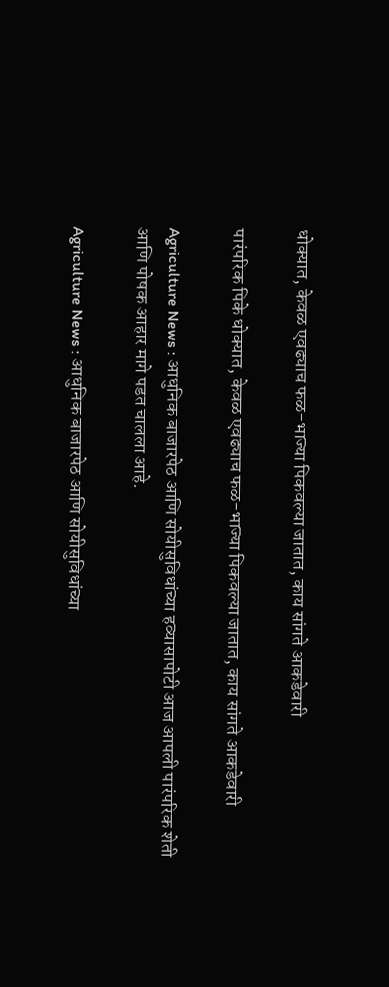धोक्यात, केवळ एवढ्याच फळ-भाज्या पिकवल्या जातात, काय सांगते आकडेवारी

पारंपरिक पिके धोक्यात, केवळ एवढ्याच फळ-भाज्या पिकवल्या जातात, काय सांगते आकडेवारी

Agriculture News : आधुनिक बाजारपेठ आणि सोयीसुविधांच्या हव्यासापोटी आज आपली पारंपरिक शेती आणि पोषक आहार मागे पडत चालला आहे.

Agriculture News : आधुनिक बाजारपेठ आणि सोयीसुविधांच्या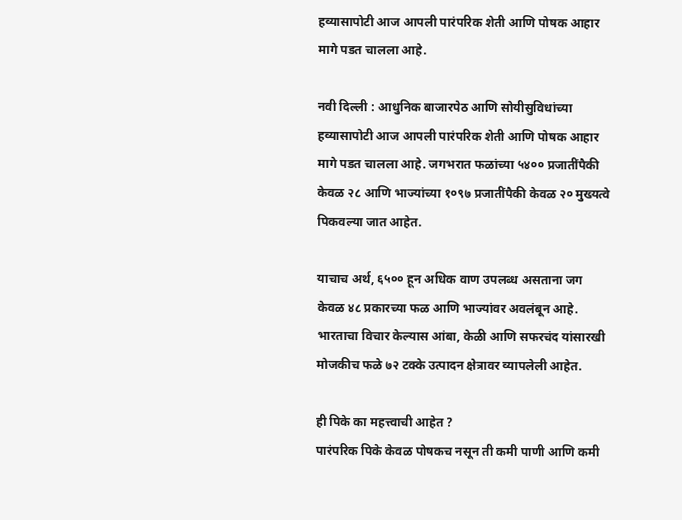हव्यासापोटी आज आपली पारंपरिक शेती आणि पोषक आहार मागे पडत चालला आहे.

नवी दिल्ली : आधुनिक बाजारपेठ आणि सोयीसुविधांच्या हव्यासापोटी आज आपली पारंपरिक शेती आणि पोषक आहार मागे पडत चालला आहे. जगभरात फळांच्या ५४०० प्रजातींपैकी केवळ २८ आणि भाज्यांच्या १०९७ प्रजातींपैकी केवळ २० मुख्यत्वे पिकवल्या जात आहेत.

याचाच अर्थ, ६५०० हून अधिक वाण उपलब्ध असताना जग केवळ ४८ प्रकारच्या फळ आणि भाज्यांवर अवलंबून आहे. भारताचा विचार केल्यास आंबा, केळी आणि सफरचंद यांसारखी मोजकीच फळे ७२ टक्के उत्पादन क्षेत्रावर व्यापलेली आहेत.

ही पिके का महत्त्वाची आहेत ?
पारंपरिक पिके केवळ पोषकच नसून ती कमी पाणी आणि कमी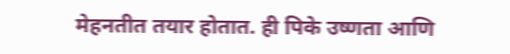मेहनतीत तयार होतात. ही पिके उष्णता आणि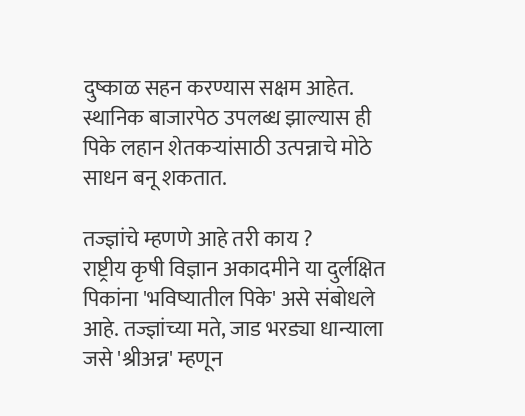दुष्काळ सहन करण्यास सक्षम आहेत. स्थानिक बाजारपेठ उपलब्ध झाल्यास ही पिके लहान शेतकऱ्यांसाठी उत्पन्नाचे मोठे साधन बनू शकतात.

तज्ज्ञांचे म्हणणे आहे तरी काय ?
राष्ट्रीय कृषी विज्ञान अकादमीने या दुर्लक्षित पिकांना 'भविष्यातील पिके' असे संबोधले आहे. तज्ज्ञांच्या मते, जाड भरड्या धान्याला जसे 'श्रीअन्न' म्हणून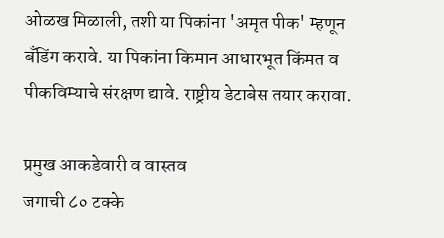ओळख मिळाली, तशी या पिकांना 'अमृत पीक' म्हणून बँडिंग करावे. या पिकांना किमान आधारभूत किंमत व पीकविम्याचे संरक्षण द्यावे. राष्ट्रीय डेटाबेस तयार करावा.

प्रमुख आकडेवारी व वास्तव
जगाची ८० टक्के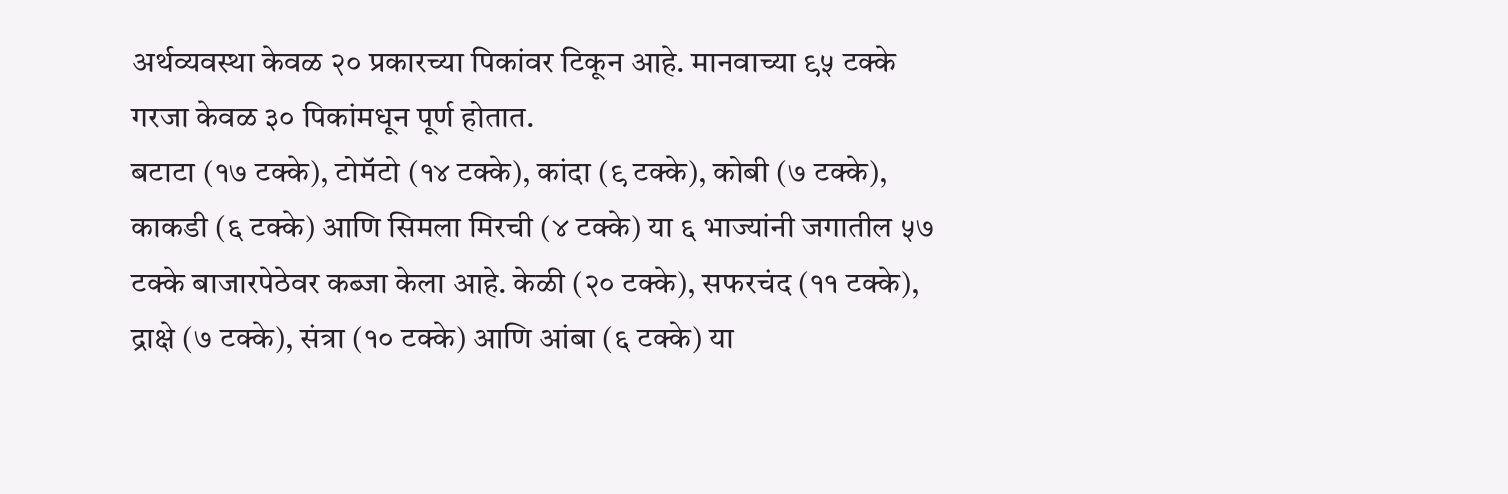अर्थव्यवस्था केवळ २० प्रकारच्या पिकांवर टिकून आहे. मानवाच्या ९५ टक्के गरजा केवळ ३० पिकांमधून पूर्ण होतात.
बटाटा (१७ टक्के), टोमॅटो (१४ टक्के), कांदा (९ टक्के), कोबी (७ टक्के), काकडी (६ टक्के) आणि सिमला मिरची (४ टक्के) या ६ भाज्यांनी जगातील ५७ टक्के बाजारपेठेवर कब्जा केला आहे. केळी (२० टक्के), सफरचंद (११ टक्के), द्राक्षे (७ टक्के), संत्रा (१० टक्के) आणि आंबा (६ टक्के) या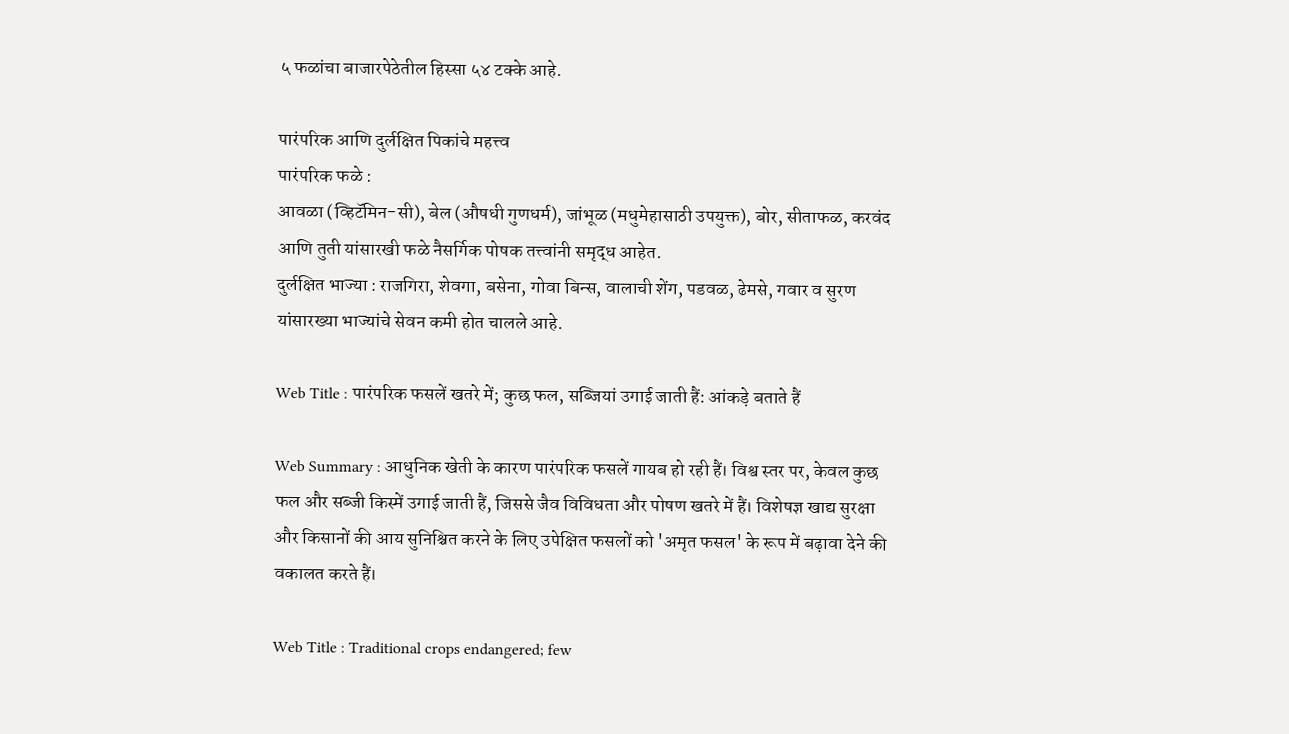५ फळांचा बाजारपेठेतील हिस्सा ५४ टक्के आहे.

पारंपरिक आणि दुर्लक्षित पिकांचे महत्त्व
पारंपरिक फळे :
आवळा (व्हिटॅमिन-सी), बेल (औषधी गुणधर्म), जांभूळ (मधुमेहासाठी उपयुक्त), बोर, सीताफळ, करवंद आणि तुती यांसारखी फळे नैसर्गिक पोषक तत्त्वांनी समृद्ध आहेत.
दुर्लक्षित भाज्या : राजगिरा, शेवगा, बसेना, गोवा बिन्स, वालाची शेंग, पडवळ, ढेमसे, गवार व सुरण यांसारख्या भाज्यांचे सेवन कमी होत चालले आहे.

Web Title : पारंपरिक फसलें खतरे में; कुछ फल, सब्जियां उगाई जाती हैं: आंकड़े बताते हैं

Web Summary : आधुनिक खेती के कारण पारंपरिक फसलें गायब हो रही हैं। विश्व स्तर पर, केवल कुछ फल और सब्जी किस्में उगाई जाती हैं, जिससे जैव विविधता और पोषण खतरे में हैं। विशेषज्ञ खाद्य सुरक्षा और किसानों की आय सुनिश्चित करने के लिए उपेक्षित फसलों को 'अमृत फसल' के रूप में बढ़ावा देने की वकालत करते हैं।

Web Title : Traditional crops endangered; few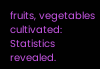fruits, vegetables cultivated: Statistics revealed.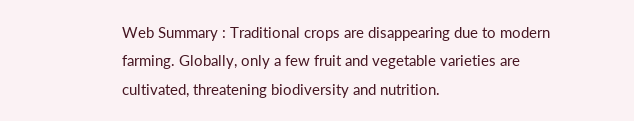Web Summary : Traditional crops are disappearing due to modern farming. Globally, only a few fruit and vegetable varieties are cultivated, threatening biodiversity and nutrition.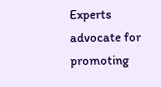Experts advocate for promoting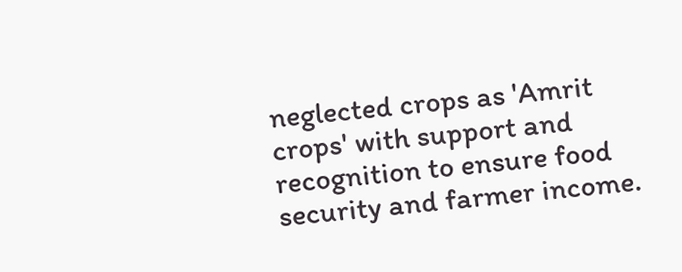neglected crops as 'Amrit crops' with support and recognition to ensure food security and farmer income.